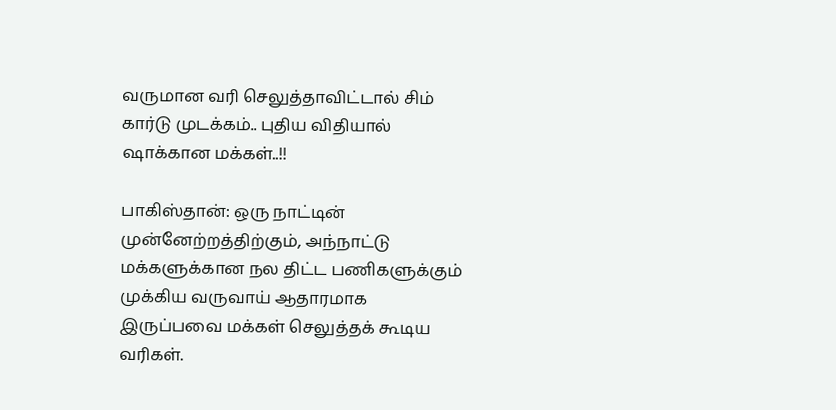வருமான வரி செலுத்தாவிட்டால் சிம் கார்டு முடக்கம்.. புதிய விதியால் ஷாக்கான மக்கள்..!!

பாகிஸ்தான்: ஒரு நாட்டின் முன்னேற்றத்திற்கும், அந்நாட்டு மக்களுக்கான நல திட்ட பணிகளுக்கும் முக்கிய வருவாய் ஆதாரமாக இருப்பவை மக்கள் செலுத்தக் கூடிய வரிகள்.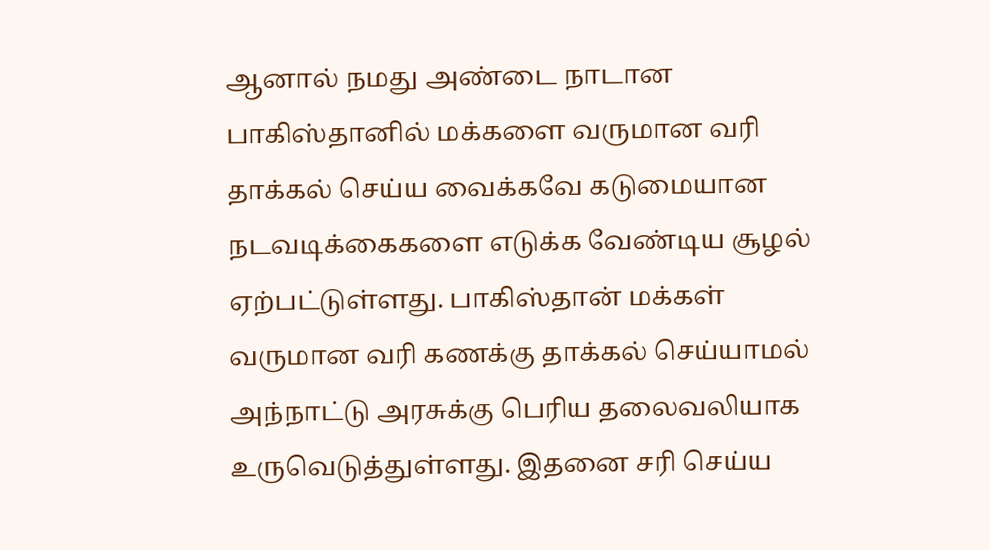ஆனால் நமது அண்டை நாடான பாகிஸ்தானில் மக்களை வருமான வரி தாக்கல் செய்ய வைக்கவே கடுமையான நடவடிக்கைகளை எடுக்க வேண்டிய சூழல் ஏற்பட்டுள்ளது. பாகிஸ்தான் மக்கள் வருமான வரி கணக்கு தாக்கல் செய்யாமல் அந்நாட்டு அரசுக்கு பெரிய தலைவலியாக உருவெடுத்துள்ளது. இதனை சரி செய்ய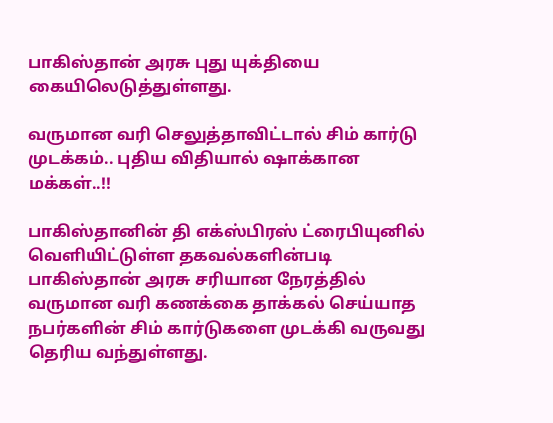பாகிஸ்தான் அரசு புது யுக்தியை கையிலெடுத்துள்ளது.

வருமான வரி செலுத்தாவிட்டால் சிம் கார்டு முடக்கம்.. புதிய விதியால் ஷாக்கான மக்கள்..!!

பாகிஸ்தானின் தி எக்ஸ்பிரஸ் ட்ரைபியுனில் வெளியிட்டுள்ள தகவல்களின்படி பாகிஸ்தான் அரசு சரியான நேரத்தில் வருமான வரி கணக்கை தாக்கல் செய்யாத நபர்களின் சிம் கார்டுகளை முடக்கி வருவது தெரிய வந்துள்ளது.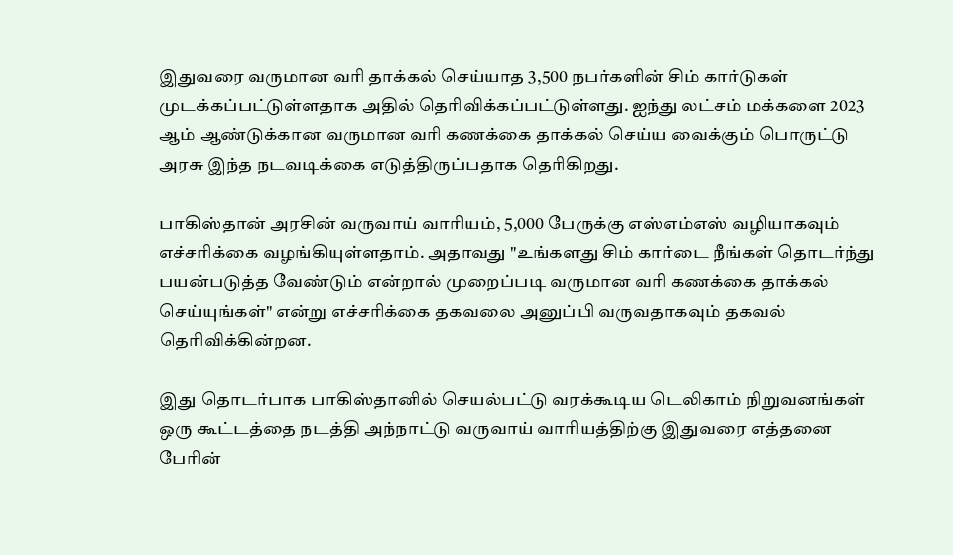இதுவரை வருமான வரி தாக்கல் செய்யாத 3,500 நபர்களின் சிம் கார்டுகள் முடக்கப்பட்டுள்ளதாக அதில் தெரிவிக்கப்பட்டுள்ளது. ஐந்து லட்சம் மக்களை 2023 ஆம் ஆண்டுக்கான வருமான வரி கணக்கை தாக்கல் செய்ய வைக்கும் பொருட்டு அரசு இந்த நடவடிக்கை எடுத்திருப்பதாக தெரிகிறது.

பாகிஸ்தான் அரசின் வருவாய் வாரியம், 5,000 பேருக்கு எஸ்எம்எஸ் வழியாகவும் எச்சரிக்கை வழங்கியுள்ளதாம். அதாவது "உங்களது சிம் கார்டை நீங்கள் தொடர்ந்து பயன்படுத்த வேண்டும் என்றால் முறைப்படி வருமான வரி கணக்கை தாக்கல் செய்யுங்கள்" என்று எச்சரிக்கை தகவலை அனுப்பி வருவதாகவும் தகவல் தெரிவிக்கின்றன.

இது தொடர்பாக பாகிஸ்தானில் செயல்பட்டு வரக்கூடிய டெலிகாம் நிறுவனங்கள் ஒரு கூட்டத்தை நடத்தி அந்நாட்டு வருவாய் வாரியத்திற்கு இதுவரை எத்தனை பேரின்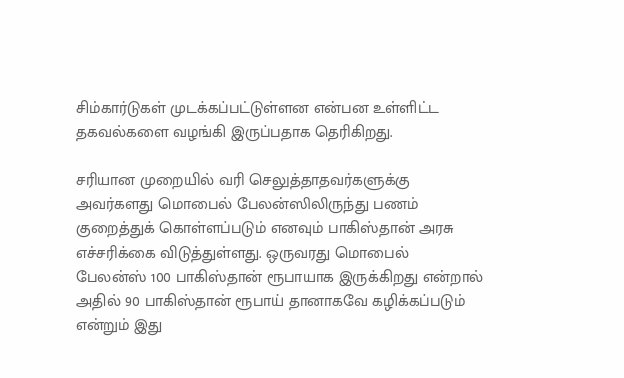சிம்கார்டுகள் முடக்கப்பட்டுள்ளன என்பன உள்ளிட்ட தகவல்களை வழங்கி இருப்பதாக தெரிகிறது.

சரியான முறையில் வரி செலுத்தாதவர்களுக்கு அவர்களது மொபைல் பேலன்ஸிலிருந்து பணம் குறைத்துக் கொள்ளப்படும் எனவும் பாகிஸ்தான் அரசு எச்சரிக்கை விடுத்துள்ளது. ஒருவரது மொபைல் பேலன்ஸ் 100 பாகிஸ்தான் ரூபாயாக இருக்கிறது என்றால் அதில் 90 பாகிஸ்தான் ரூபாய் தானாகவே கழிக்கப்படும் என்றும் இது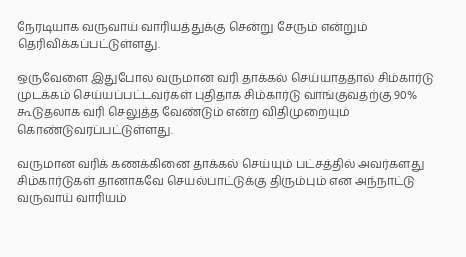நேரடியாக வருவாய் வாரியத்துக்கு சென்று சேரும் என்றும் தெரிவிக்கப்பட்டுள்ளது.

ஒருவேளை இதுபோல வருமான வரி தாக்கல் செய்யாததால் சிம்கார்டு முடக்கம் செய்யப்பட்டவர்கள் புதிதாக சிம்கார்டு வாங்குவதற்கு 90% கூடுதலாக வரி செலுத்த வேண்டும் என்ற விதிமுறையும் கொண்டுவரப்பட்டுள்ளது.

வருமான வரிக் கணக்கினை தாக்கல் செய்யும் பட்சத்தில் அவர்களது சிம்கார்டுகள் தானாகவே செயல்பாட்டுக்கு திரும்பும் என அந்நாட்டு வருவாய் வாரியம்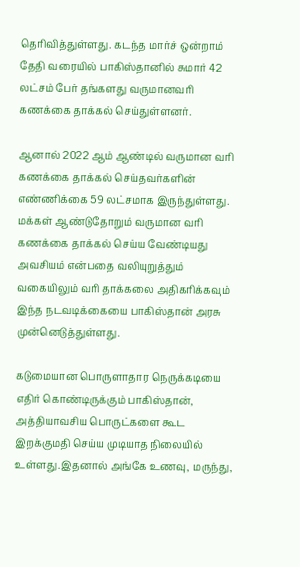தெரிவித்துள்ளது. கடந்த மார்ச் ஒன்றாம் தேதி வரையில் பாகிஸ்தானில் சுமார் 42 லட்சம் பேர் தங்களது வருமானவரி கணக்கை தாக்கல் செய்துள்ளனர்.

ஆனால் 2022 ஆம் ஆண்டில் வருமான வரி கணக்கை தாக்கல் செய்தவர்களின் எண்ணிக்கை 59 லட்சமாக இருந்துள்ளது. மக்கள் ஆண்டுதோறும் வருமான வரி கணக்கை தாக்கல் செய்ய வேண்டியது அவசியம் என்பதை வலியுறுத்தும் வகையிலும் வரி தாக்கலை அதிகரிக்கவும் இந்த நடவடிக்கையை பாகிஸ்தான் அரசு முன்னெடுத்துள்ளது.

கடுமையான பொருளாதார நெருக்கடியை எதிர் கொண்டிருக்கும் பாகிஸ்தான், அத்தியாவசிய பொருட்களை கூட இறக்குமதி செய்ய முடியாத நிலையில் உள்ளது.இதனால் அங்கே உணவு, மருந்து,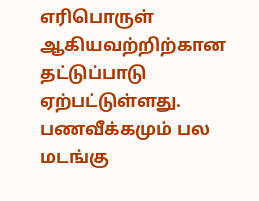எரிபொருள் ஆகியவற்றிற்கான தட்டுப்பாடு ஏற்பட்டுள்ளது. பணவீக்கமும் பல மடங்கு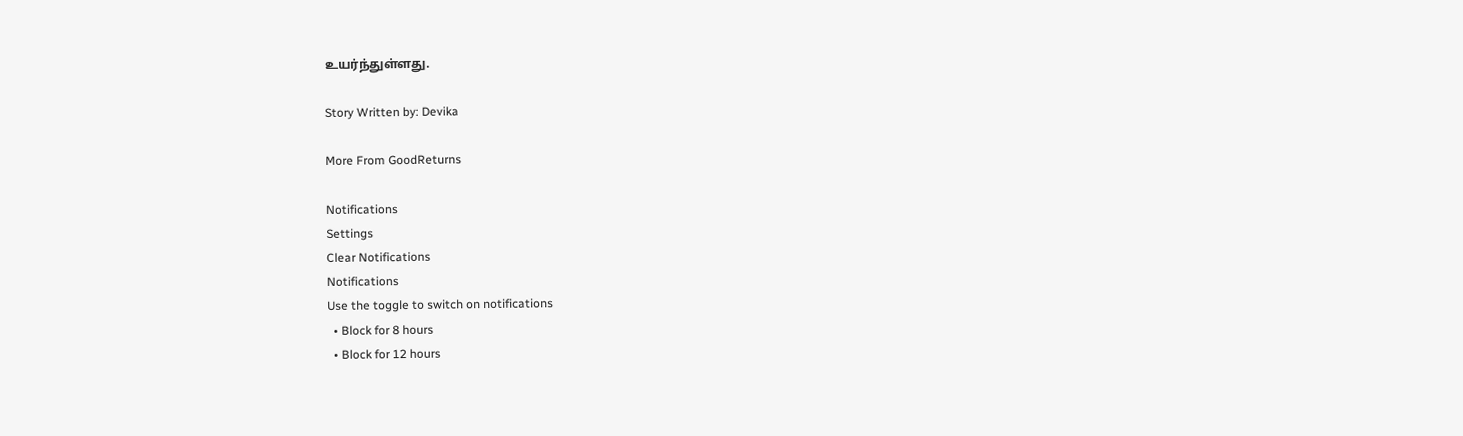உயர்ந்துள்ளது.

Story Written by: Devika

More From GoodReturns

Notifications
Settings
Clear Notifications
Notifications
Use the toggle to switch on notifications
  • Block for 8 hours
  • Block for 12 hours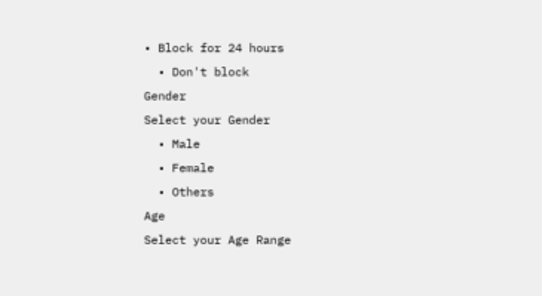• Block for 24 hours
  • Don't block
Gender
Select your Gender
  • Male
  • Female
  • Others
Age
Select your Age Range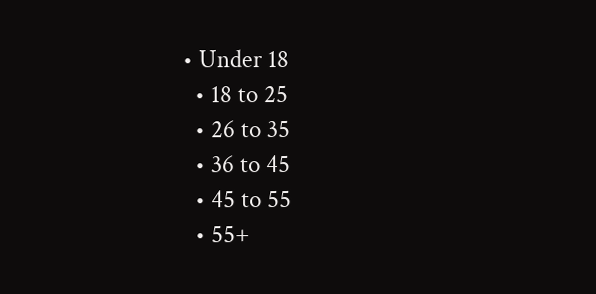• Under 18
  • 18 to 25
  • 26 to 35
  • 36 to 45
  • 45 to 55
  • 55+